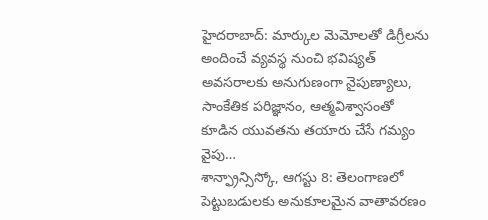హైదరాబాద్: మార్కుల మెమోలతో డిగ్రీలను అందించే వ్యవస్థ నుంచి భవిష్యత్ అవసరాలకు అనుగుణంగా నైపుణ్యాలు, సాంకేతిక పరిజ్ఞానం, ఆత్మవిశ్వాసంతో కూడిన యువతను తయారు చేసే గమ్యం వైపు…
శాన్ఫ్రాన్సిస్కో, ఆగస్టు 8: తెలంగాణలో పెట్టుబడులకు అనుకూలమైన వాతావరణం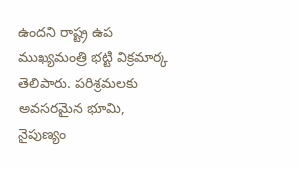ఉందని రాష్ట్ర ఉప ముఖ్యమంత్రి భట్టి విక్రమార్క తెలిపారు. పరిశ్రమలకు అవసరమైన భూమి, నైపుణ్యం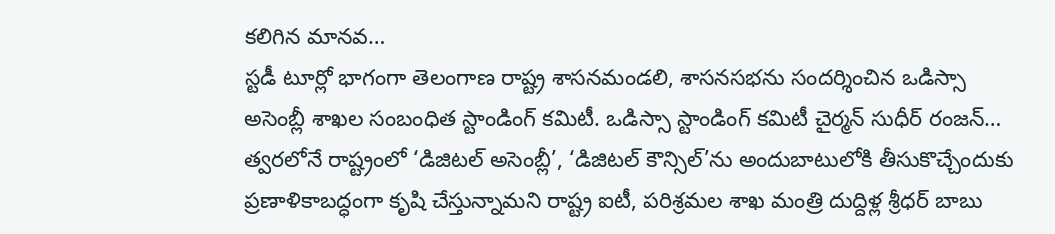కలిగిన మానవ…
స్టడీ టూర్లో భాగంగా తెలంగాణ రాష్ట్ర శాసనమండలి, శాసనసభను సందర్శించిన ఒడిస్సా అసెంబ్లీ శాఖల సంబంధిత స్టాండింగ్ కమిటీ. ఒడిస్సా స్టాండింగ్ కమిటీ చైర్మన్ సుధీర్ రంజన్…
త్వరలోనే రాష్ట్రంలో ‘డిజిటల్ అసెంబ్లీ’, ‘డిజిటల్ కౌన్సిల్’ను అందుబాటులోకి తీసుకొచ్చేందుకు ప్రణాళికాబద్ధంగా కృషి చేస్తున్నామని రాష్ట్ర ఐటీ, పరిశ్రమల శాఖ మంత్రి దుద్దిళ్ల శ్రీధర్ బాబు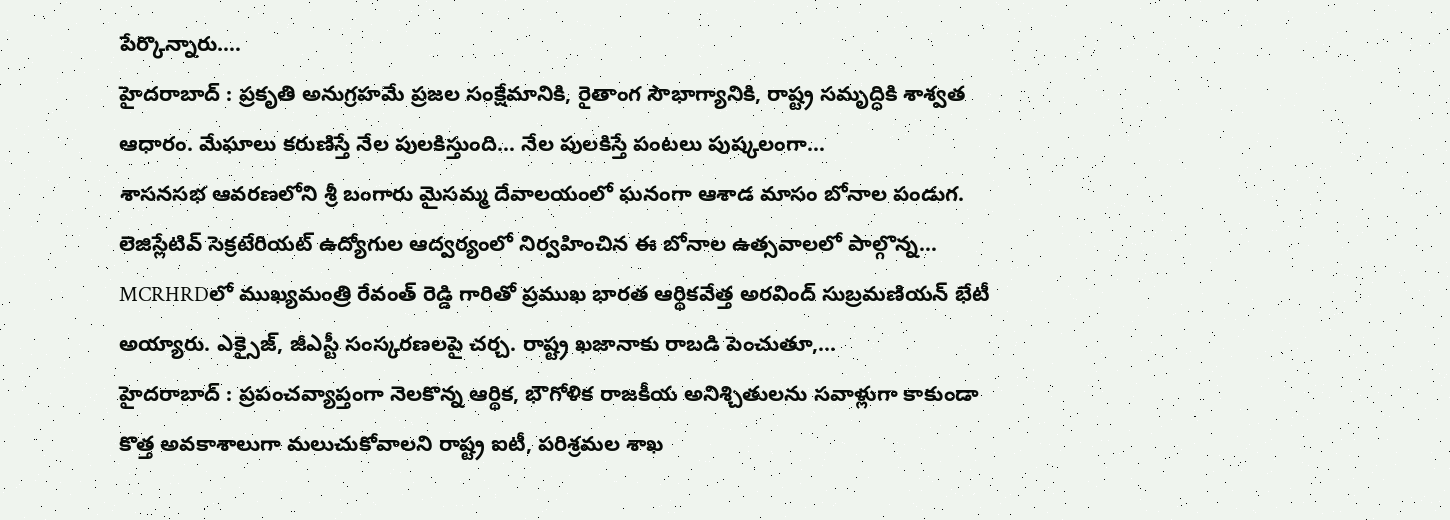పేర్కొన్నారు.…
హైదరాబాద్ : ప్రకృతి అనుగ్రహమే ప్రజల సంక్షేమానికి, రైతాంగ సౌభాగ్యానికి, రాష్ట్ర సమృద్ధికి శాశ్వత ఆధారం. మేఘాలు కరుణిస్తే నేల పులకిస్తుంది… నేల పులకిస్తే పంటలు పుష్కలంగా…
శాసనసభ ఆవరణలోని శ్రీ బంగారు మైసమ్మ దేవాలయంలో ఘనంగా ఆశాడ మాసం బోనాల పండుగ. లెజిస్లేటివ్ సెక్రటేరియట్ ఉద్యోగుల ఆద్వర్యంలో నిర్వహించిన ఈ బోనాల ఉత్సవాలలో పాల్గొన్న…
MCRHRDలో ముఖ్యమంత్రి రేవంత్ రెడ్డి గారితో ప్రముఖ భారత ఆర్థికవేత్త అరవింద్ సుబ్రమణియన్ భేటీ అయ్యారు. ఎక్సైజ్, జీఎస్టీ సంస్కరణలపై చర్చ. రాష్ట్ర ఖజానాకు రాబడి పెంచుతూ,…
హైదరాబాద్ : ప్రపంచవ్యాప్తంగా నెలకొన్న ఆర్థిక, భౌగోళిక రాజకీయ అనిశ్చితులను సవాళ్లుగా కాకుండా కొత్త అవకాశాలుగా మలుచుకోవాలని రాష్ట్ర ఐటీ, పరిశ్రమల శాఖ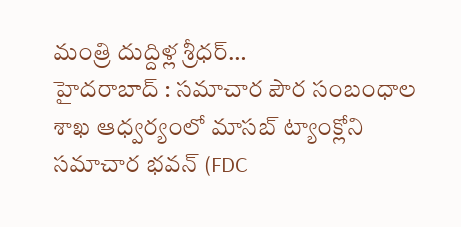మంత్రి దుద్దిళ్ల శ్రీధర్…
హైదరాబాద్ : సమాచార పౌర సంబంధాల శాఖ ఆధ్వర్యంలో మాసబ్ ట్యాంక్లోని సమాచార భవన్ (FDC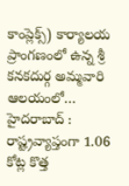కాంప్లెక్స్) కార్యాలయ ప్రాంగణంలో ఉన్న శ్రీ కనకదుర్గ అమ్మవారి ఆలయంలో…
హైదరాబాద్ : రాష్ట్రవ్యాప్తంగా 1.06 కోట్ల కొత్త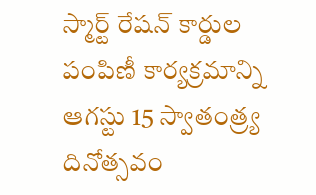స్మార్ట్ రేషన్ కార్డుల పంపిణీ కార్యక్రమాన్ని ఆగస్టు 15 స్వాతంత్ర్య దినోత్సవం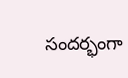సందర్భంగా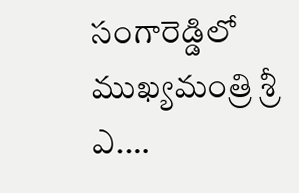సంగారెడ్డిలో ముఖ్యమంత్రి శ్రీ ఎ.…